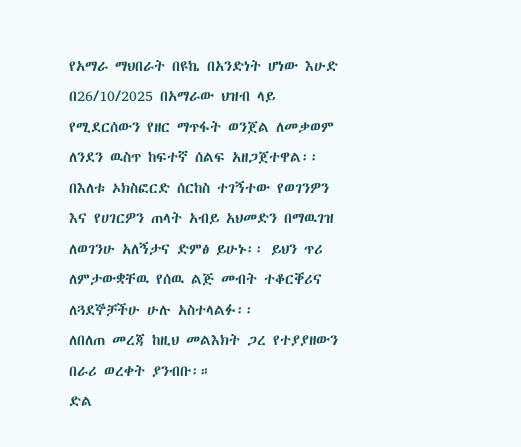የአማራ ማህበራት በዩኬ በአንድነት ሆነው እሁድ በ26/10/2025 በአማራው ህዝብ ላይ የሚደርሰውን የዘር ማጥፋት ወንጀል ለመቃወም ለንደን ዉስጥ ከፍተኛ ሰልፍ አዘጋጀተዋል፡፡ በእለቱ ኦክስፎርድ ሰርከስ ተገኝተው የወገንዎን እና የሀገርዎን ጠላት አብይ አህመድን በማዉገዝ ለወገንሁ አለኝታና ድምፅ ይሁኑ፡፡ ይህን ጥሪ ለምታውቋቸዉ የሰዉ ልጅ መብት ተቆርቐሪና ለጓደኞቻችሁ ሁሉ አስተላልፉ፡፡
ለበለጠ መረጃ ከዚህ መልእክት ጋረ የተያያዘውን በራሪ ወረቀት ያንብቡ፡።
ድል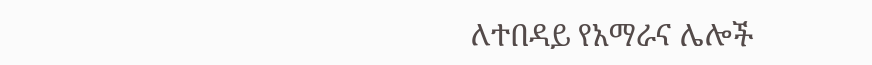ለተበዳይ የአማራና ሌሎች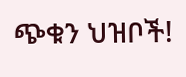ጭቁን ህዝቦች!